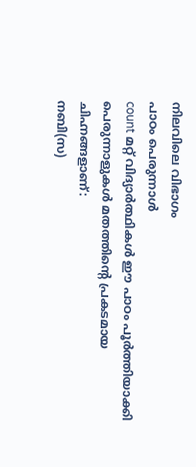നിലവിലെ വിഭാഗം
പാഠം പെരുന്നാൾ
count മറ്റ് വിദ്യാർത്ഥികൾ ഈ പാഠം പൂർത്തിയാക്കി
പെരുന്നാളുകൾ മതത്തിന്റെ പ്രകടമായ ചിഹ്നങ്ങളാണ്:
നബി(സ)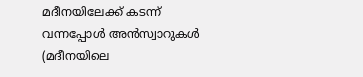മദീനയിലേക്ക് കടന്ന് വന്നപ്പോൾ അൻസ്വാറുകൾ (മദീനയിലെ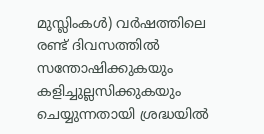മുസ്ലിംകൾ) വർഷത്തിലെ രണ്ട് ദിവസത്തിൽ സന്തോഷിക്കുകയും കളിച്ചുല്ലസിക്കുകയും ചെയ്യുന്നതായി ശ്രദ്ധയിൽ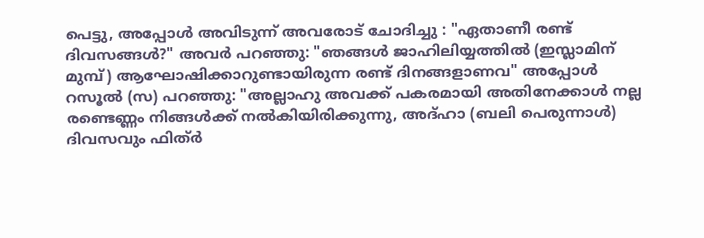പെട്ടു, അപ്പോൾ അവിടുന്ന് അവരോട് ചോദിച്ചു : "ഏതാണീ രണ്ട് ദിവസങ്ങൾ?" അവർ പറഞ്ഞു: "ഞങ്ങൾ ജാഹിലിയ്യത്തിൽ (ഇസ്ലാമിന് മുമ്പ്) ആഘോഷിക്കാറുണ്ടായിരുന്ന രണ്ട് ദിനങ്ങളാണവ" അപ്പോൾ റസൂൽ (സ) പറഞ്ഞു: "അല്ലാഹു അവക്ക് പകരമായി അതിനേക്കാൾ നല്ല രണ്ടെണ്ണം നിങ്ങൾക്ക് നൽകിയിരിക്കുന്നു, അദ്ഹാ (ബലി പെരുന്നാൾ) ദിവസവും ഫിത്ർ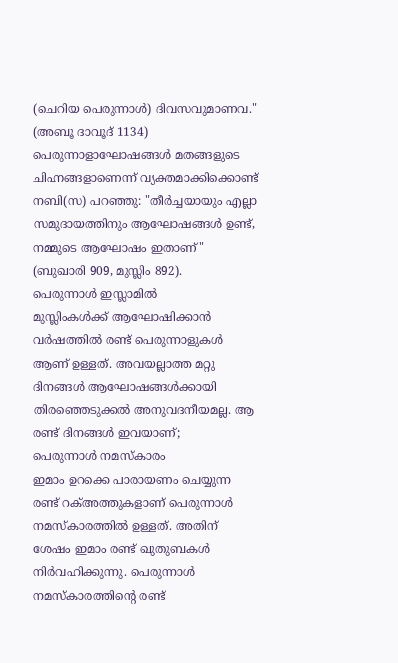(ചെറിയ പെരുന്നാൾ) ദിവസവുമാണവ." (അബൂ ദാവൂദ് 1134) പെരുന്നാളാഘോഷങ്ങൾ മതങ്ങളുടെ ചിഹ്നങ്ങളാണെന്ന് വ്യക്തമാക്കിക്കൊണ്ട് നബി(സ) പറഞ്ഞു: "തീർച്ചയായും എല്ലാ സമുദായത്തിനും ആഘോഷങ്ങൾ ഉണ്ട്, നമ്മുടെ ആഘോഷം ഇതാണ്" (ബുഖാരി 909, മുസ്ലിം 892).
പെരുന്നാൾ ഇസ്ലാമിൽ
മുസ്ലിംകൾക്ക് ആഘോഷിക്കാൻ വർഷത്തിൽ രണ്ട് പെരുന്നാളുകൾ ആണ് ഉള്ളത്. അവയല്ലാത്ത മറ്റു ദിനങ്ങൾ ആഘോഷങ്ങൾക്കായി തിരഞ്ഞെടുക്കൽ അനുവദനീയമല്ല. ആ രണ്ട് ദിനങ്ങൾ ഇവയാണ്;
പെരുന്നാൾ നമസ്കാരം
ഇമാം ഉറക്കെ പാരായണം ചെയ്യുന്ന രണ്ട് റക്അത്തുകളാണ് പെരുന്നാൾ നമസ്കാരത്തിൽ ഉള്ളത്. അതിന് ശേഷം ഇമാം രണ്ട് ഖുതുബകൾ നിർവഹിക്കുന്നു. പെരുന്നാൾ നമസ്കാരത്തിന്റെ രണ്ട്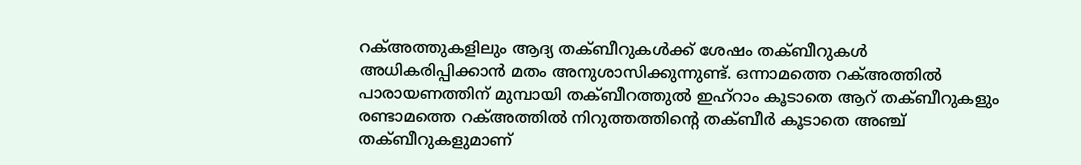റക്അത്തുകളിലും ആദ്യ തക്ബീറുകൾക്ക് ശേഷം തക്ബീറുകൾ അധികരിപ്പിക്കാൻ മതം അനുശാസിക്കുന്നുണ്ട്. ഒന്നാമത്തെ റക്അത്തിൽ പാരായണത്തിന് മുമ്പായി തക്ബീറത്തുൽ ഇഹ്റാം കൂടാതെ ആറ് തക്ബീറുകളും രണ്ടാമത്തെ റക്അത്തിൽ നിറുത്തത്തിന്റെ തക്ബീർ കൂടാതെ അഞ്ച് തക്ബീറുകളുമാണ്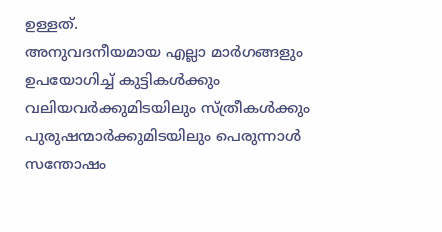ഉള്ളത്.
അനുവദനീയമായ എല്ലാ മാർഗങ്ങളും ഉപയോഗിച്ച് കുട്ടികൾക്കും വലിയവർക്കുമിടയിലും സ്ത്രീകൾക്കും പുരുഷന്മാർക്കുമിടയിലും പെരുന്നാൾ സന്തോഷം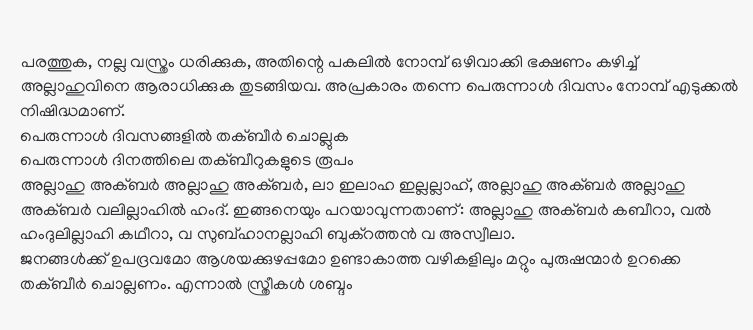പരത്തുക, നല്ല വസ്ത്രം ധരിക്കുക, അതിന്റെ പകലിൽ നോമ്പ് ഒഴിവാക്കി ഭക്ഷണം കഴിച്ച് അല്ലാഹുവിനെ ആരാധിക്കുക തുടങ്ങിയവ. അപ്രകാരം തന്നെ പെരുന്നാൾ ദിവസം നോമ്പ് എടുക്കൽ നിഷിദ്ധമാണ്.
പെരുന്നാൾ ദിവസങ്ങളിൽ തക്ബീർ ചൊല്ലുക
പെരുന്നാൾ ദിനത്തിലെ തക്ബീറുകളുടെ രൂപം
അല്ലാഹു അക്ബർ അല്ലാഹു അക്ബർ, ലാ ഇലാഹ ഇല്ലല്ലാഹ്, അല്ലാഹു അക്ബർ അല്ലാഹു അക്ബർ വലില്ലാഹിൽ ഹംദ്. ഇങ്ങനെയും പറയാവുന്നതാണ്: അല്ലാഹു അക്ബർ കബീറാ, വൽ ഹംദുലില്ലാഹി കഥീറാ, വ സുബ്ഹാനല്ലാഹി ബുക്റത്തൻ വ അസ്വീലാ.
ജനങ്ങൾക്ക് ഉപദ്രവമോ ആശയക്കുഴപ്പമോ ഉണ്ടാകാത്ത വഴികളിലും മറ്റും പുരുഷന്മാർ ഉറക്കെ തക്ബീർ ചൊല്ലണം. എന്നാൽ സ്ത്രീകൾ ശബ്ദം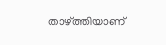താഴ്ത്തിയാണ്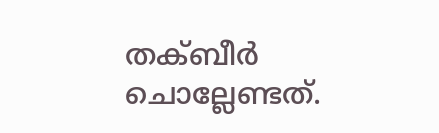തക്ബീർ ചൊല്ലേണ്ടത്.